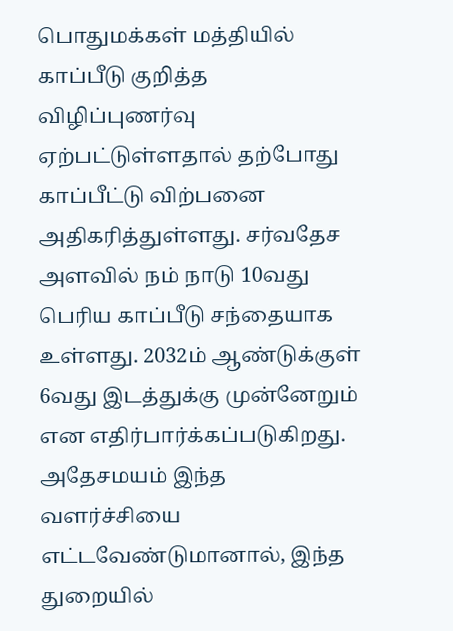பொதுமக்கள் மத்தியில் காப்பீடு குறித்த விழிப்புணர்வு ஏற்பட்டுள்ளதால் தற்போது காப்பீட்டு விற்பனை அதிகரித்துள்ளது. சர்வதேச அளவில் நம் நாடு 10வது பெரிய காப்பீடு சந்தையாக உள்ளது. 2032ம் ஆண்டுக்குள் 6வது இடத்துக்கு முன்னேறும் என எதிர்பார்க்கப்படுகிறது.
அதேசமயம் இந்த வளர்ச்சியை எட்டவேண்டுமானால், இந்த துறையில்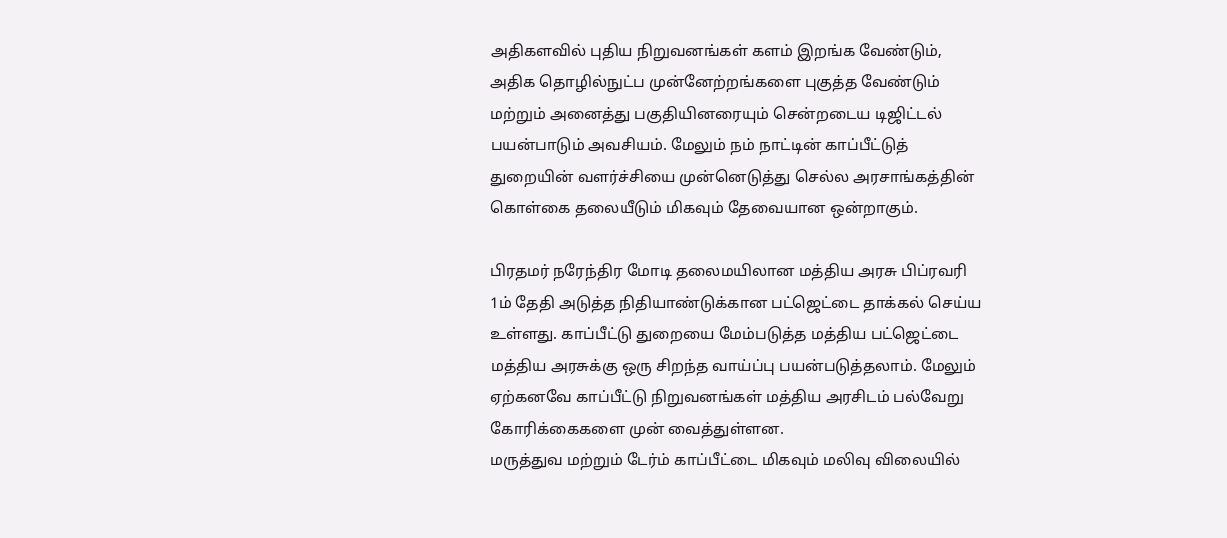அதிகளவில் புதிய நிறுவனங்கள் களம் இறங்க வேண்டும், அதிக தொழில்நுட்ப முன்னேற்றங்களை புகுத்த வேண்டும் மற்றும் அனைத்து பகுதியினரையும் சென்றடைய டிஜிட்டல் பயன்பாடும் அவசியம். மேலும் நம் நாட்டின் காப்பீட்டுத் துறையின் வளர்ச்சியை முன்னெடுத்து செல்ல அரசாங்கத்தின் கொள்கை தலையீடும் மிகவும் தேவையான ஒன்றாகும்.

பிரதமர் நரேந்திர மோடி தலைமயிலான மத்திய அரசு பிப்ரவரி 1ம் தேதி அடுத்த நிதியாண்டுக்கான பட்ஜெட்டை தாக்கல் செய்ய உள்ளது. காப்பீட்டு துறையை மேம்படுத்த மத்திய பட்ஜெட்டை மத்திய அரசுக்கு ஒரு சிறந்த வாய்ப்பு பயன்படுத்தலாம். மேலும் ஏற்கனவே காப்பீட்டு நிறுவனங்கள் மத்திய அரசிடம் பல்வேறு கோரிக்கைகளை முன் வைத்துள்ளன.
மருத்துவ மற்றும் டேர்ம் காப்பீட்டை மிகவும் மலிவு விலையில்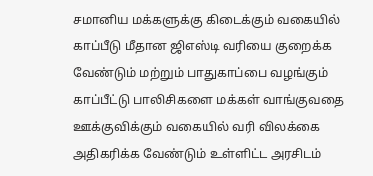சமானிய மக்களுக்கு கிடைக்கும் வகையில் காப்பீடு மீதான ஜிஎஸ்டி வரியை குறைக்க வேண்டும் மற்றும் பாதுகாப்பை வழங்கும் காப்பீட்டு பாலிசிகளை மக்கள் வாங்குவதை ஊக்குவிக்கும் வகையில் வரி விலக்கை அதிகரிக்க வேண்டும் உள்ளிட்ட அரசிடம்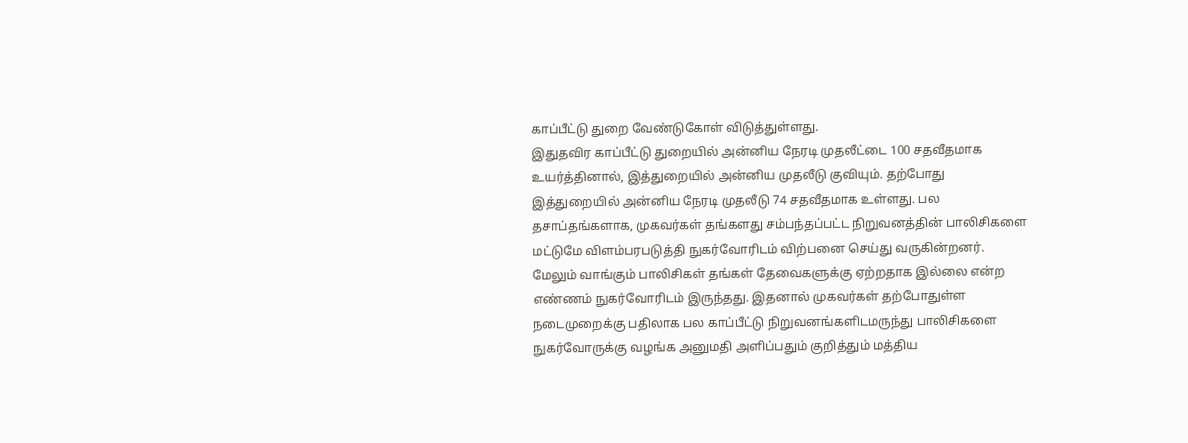காப்பீட்டு துறை வேண்டுகோள் விடுத்துள்ளது.
இதுதவிர காப்பீட்டு துறையில் அன்னிய நேரடி முதலீட்டை 100 சதவீதமாக உயர்த்தினால், இத்துறையில் அன்னிய முதலீடு குவியும். தற்போது இத்துறையில் அன்னிய நேரடி முதலீடு 74 சதவீதமாக உள்ளது. பல தசாப்தங்களாக, முகவர்கள் தங்களது சம்பந்தப்பட்ட நிறுவனத்தின் பாலிசிகளை மட்டுமே விளம்பரபடுத்தி நுகர்வோரிடம் விற்பனை செய்து வருகின்றனர்.
மேலும் வாங்கும் பாலிசிகள் தங்கள் தேவைகளுக்கு ஏற்றதாக இல்லை என்ற எண்ணம் நுகர்வோரிடம் இருந்தது. இதனால் முகவர்கள் தற்போதுள்ள நடைமுறைக்கு பதிலாக பல காப்பீட்டு நிறுவனங்களிடமருந்து பாலிசிகளை நுகர்வோருக்கு வழங்க அனுமதி அளிப்பதும் குறித்தும் மத்திய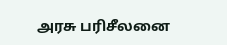அரசு பரிசீலனை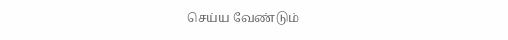செய்ய வேண்டும்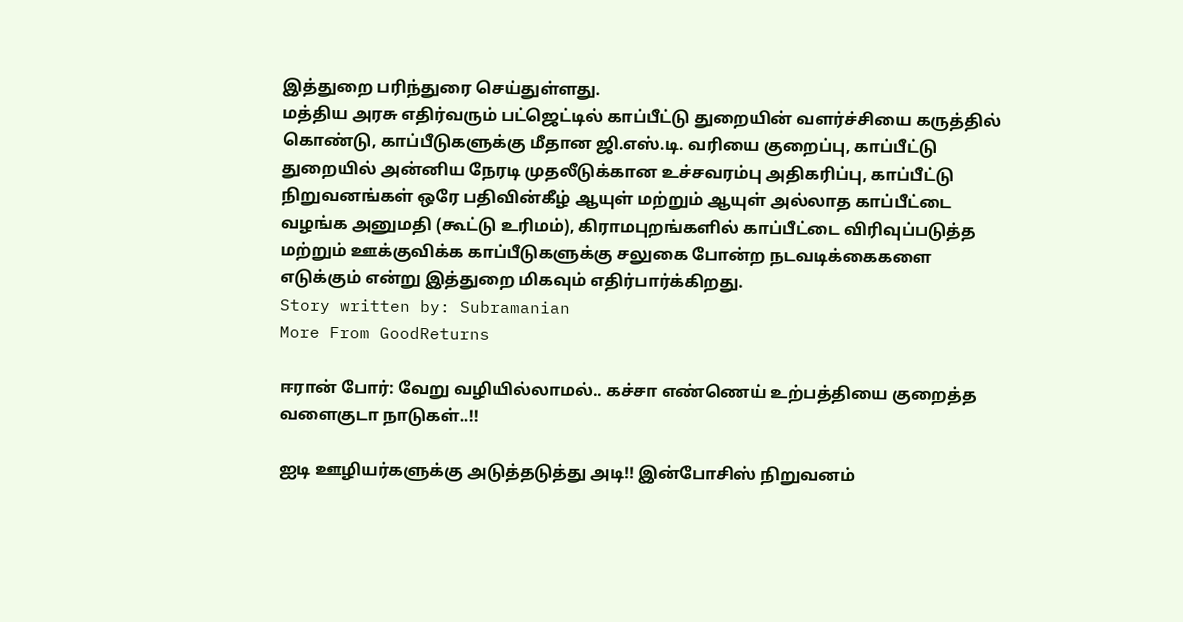இத்துறை பரிந்துரை செய்துள்ளது.
மத்திய அரசு எதிர்வரும் பட்ஜெட்டில் காப்பீட்டு துறையின் வளர்ச்சியை கருத்தில் கொண்டு, காப்பீடுகளுக்கு மீதான ஜி.எஸ்.டி. வரியை குறைப்பு, காப்பீட்டு துறையில் அன்னிய நேரடி முதலீடுக்கான உச்சவரம்பு அதிகரிப்பு, காப்பீட்டு நிறுவனங்கள் ஒரே பதிவின்கீழ் ஆயுள் மற்றும் ஆயுள் அல்லாத காப்பீட்டை வழங்க அனுமதி (கூட்டு உரிமம்), கிராமபுறங்களில் காப்பீட்டை விரிவுப்படுத்த மற்றும் ஊக்குவிக்க காப்பீடுகளுக்கு சலுகை போன்ற நடவடிக்கைகளை எடுக்கும் என்று இத்துறை மிகவும் எதிர்பார்க்கிறது.
Story written by: Subramanian
More From GoodReturns

ஈரான் போர்: வேறு வழியில்லாமல்.. கச்சா எண்ணெய் உற்பத்தியை குறைத்த வளைகுடா நாடுகள்..!!

ஐடி ஊழியர்களுக்கு அடுத்தடுத்து அடி!! இன்போசிஸ் நிறுவனம்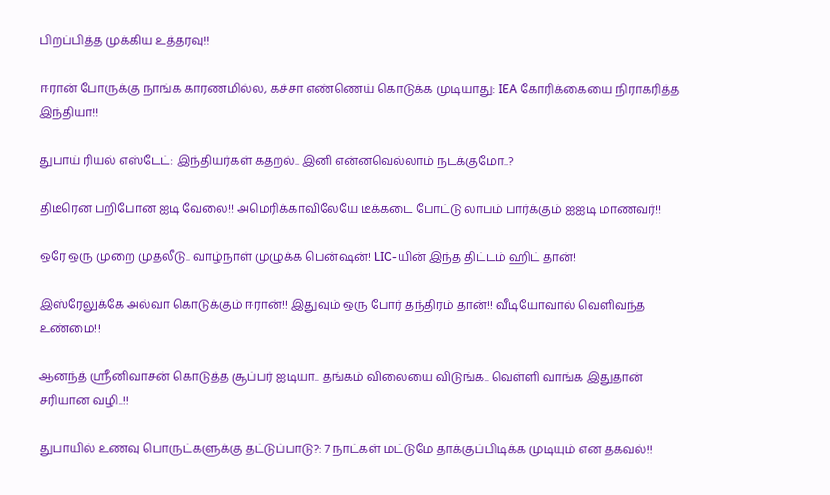பிறப்பித்த முக்கிய உத்தரவு!!

ஈரான் போருக்கு நாங்க காரணமில்ல, கச்சா எண்ணெய் கொடுக்க முடியாது: IEA கோரிக்கையை நிராகரித்த இந்தியா!!

துபாய் ரியல் எஸ்டேட்: இந்தியர்கள் கதறல்.. இனி என்னவெல்லாம் நடக்குமோ..?

திடீரென பறிபோன ஐடி வேலை!! அமெரிக்காவிலேயே டீக்கடை போட்டு லாபம் பார்க்கும் ஐஐடி மாணவர்!!

ஒரே ஒரு முறை முதலீடு.. வாழ்நாள் முழுக்க பென்ஷன்! LIC-யின் இந்த திட்டம் ஹிட் தான்!

இஸ்ரேலுக்கே அல்வா கொடுக்கும் ஈரான்!! இதுவும் ஒரு போர் தந்திரம் தான்!! வீடியோவால் வெளிவந்த உண்மை!!

ஆனந்த் ஸ்ரீனிவாசன் கொடுத்த சூப்பர் ஐடியா.. தங்கம் விலையை விடுங்க.. வெள்ளி வாங்க இதுதான் சரியான வழி..!!

துபாயில் உணவு பொருட்களுக்கு தட்டுப்பாடு?: 7 நாட்கள் மட்டுமே தாக்குப்பிடிக்க முடியும் என தகவல்!!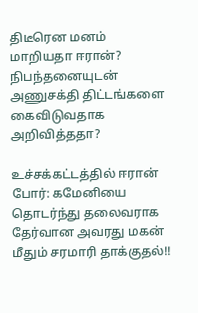திடீரென மனம் மாறியதா ஈரான்? நிபந்தனையுடன் அணுசக்தி திட்டங்களை கைவிடுவதாக அறிவித்ததா?

உச்சக்கட்டத்தில் ஈரான் போர்: கமேனியை தொடர்ந்து தலைவராக தேர்வான அவரது மகன் மீதும் சரமாரி தாக்குதல்!!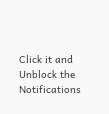Click it and Unblock the Notifications